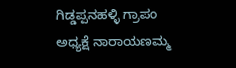ಗಿಡ್ಡಪ್ಪನಹಳ್ಳಿ ಗ್ರಾಪಂ ಅಧ್ಯಕ್ಷೆ ನಾರಾಯಣಮ್ಮ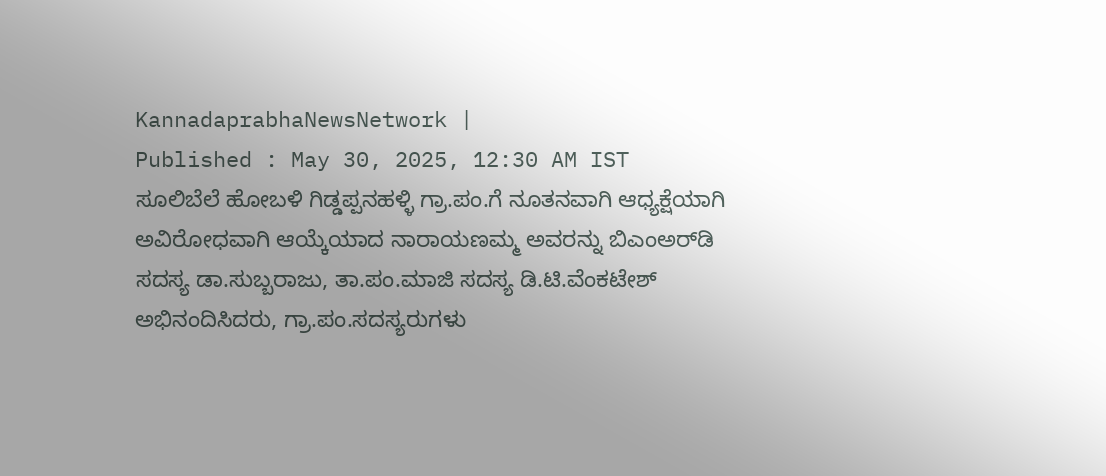KannadaprabhaNewsNetwork |
Published : May 30, 2025, 12:30 AM IST
ಸೂಲಿಬೆಲೆ ಹೋಬಳಿ ಗಿಡ್ಡಪ್ಪನಹಳ್ಳಿ ಗ್ರಾ.ಪಂ.ಗೆ ನೂತನವಾಗಿ ಆಧ್ಯಕ್ಷೆಯಾಗಿ ಅವಿರೋಧವಾಗಿ ಆಯ್ಕೆಯಾದ ನಾರಾಯಣಮ್ಮ ಅವರನ್ನು ಬಿಎಂಅರ್‌ಡಿ ಸದಸ್ಯ ಡಾ.ಸುಬ್ಬರಾಜು, ತಾ.ಪಂ.ಮಾಜಿ ಸದಸ್ಯ ಡಿ.ಟಿ.ವೆಂಕಟೇಶ್ ಅಭಿನಂದಿಸಿದರು, ಗ್ರಾ.ಪಂ.ಸದಸ್ಯರುಗಳು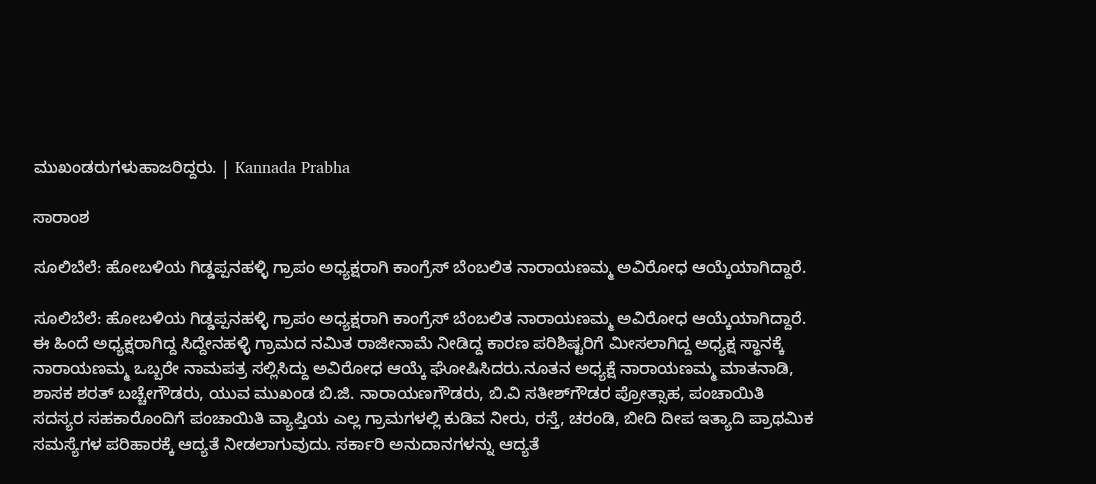ಮುಖಂಡರುಗಳುಹಾಜರಿದ್ದರು. | Kannada Prabha

ಸಾರಾಂಶ

ಸೂಲಿಬೆಲೆ: ಹೋಬಳಿಯ ಗಿಡ್ಡಪ್ಪನಹಳ್ಳಿ ಗ್ರಾಪಂ ಅಧ್ಯಕ್ಷರಾಗಿ ಕಾಂಗ್ರೆಸ್ ಬೆಂಬಲಿತ ನಾರಾಯಣಮ್ಮ ಅವಿರೋಧ ಆಯ್ಕೆಯಾಗಿದ್ದಾರೆ.

ಸೂಲಿಬೆಲೆ: ಹೋಬಳಿಯ ಗಿಡ್ಡಪ್ಪನಹಳ್ಳಿ ಗ್ರಾಪಂ ಅಧ್ಯಕ್ಷರಾಗಿ ಕಾಂಗ್ರೆಸ್ ಬೆಂಬಲಿತ ನಾರಾಯಣಮ್ಮ ಅವಿರೋಧ ಆಯ್ಕೆಯಾಗಿದ್ದಾರೆ. ಈ ಹಿಂದೆ ಅಧ್ಯಕ್ಷರಾಗಿದ್ದ ಸಿದ್ದೇನಹಳ್ಳಿ ಗ್ರಾಮದ ನಮಿತ ರಾಜೀನಾಮೆ ನೀಡಿದ್ದ ಕಾರಣ ಪರಿಶಿಷ್ಟರಿಗೆ ಮೀಸಲಾಗಿದ್ದ ಅಧ್ಯಕ್ಷ ಸ್ಥಾನಕ್ಕೆ ನಾರಾಯಣಮ್ಮ ಒಬ್ಬರೇ ನಾಮಪತ್ರ ಸಲ್ಲಿಸಿದ್ದು ಅವಿರೋಧ ಆಯ್ಕೆ ಘೋಷಿಸಿದರು.ನೂತನ ಅಧ್ಯಕ್ಷೆ ನಾರಾಯಣಮ್ಮ ಮಾತನಾಡಿ, ಶಾಸಕ ಶರತ್ ಬಚ್ಚೇಗೌಡರು, ಯುವ ಮುಖಂಡ ಬಿ.ಜಿ. ನಾರಾಯಣಗೌಡರು, ಬಿ.ವಿ ಸತೀಶ್‌ಗೌಡರ ಪ್ರೋತ್ಸಾಹ, ಪಂಚಾಯಿತಿ ಸದಸ್ಯರ ಸಹಕಾರೊಂದಿಗೆ ಪಂಚಾಯಿತಿ ವ್ಯಾಪ್ತಿಯ ಎಲ್ಲ ಗ್ರಾಮಗಳಲ್ಲಿ ಕುಡಿವ ನೀರು, ರಸ್ತೆ, ಚರಂಡಿ, ಬೀದಿ ದೀಪ ಇತ್ಯಾದಿ ಪ್ರಾಥಮಿಕ ಸಮಸ್ಯೆಗಳ ಪರಿಹಾರಕ್ಕೆ ಆದ್ಯತೆ ನೀಡಲಾಗುವುದು. ಸರ್ಕಾರಿ ಅನುದಾನಗಳನ್ನು ಆದ್ಯತೆ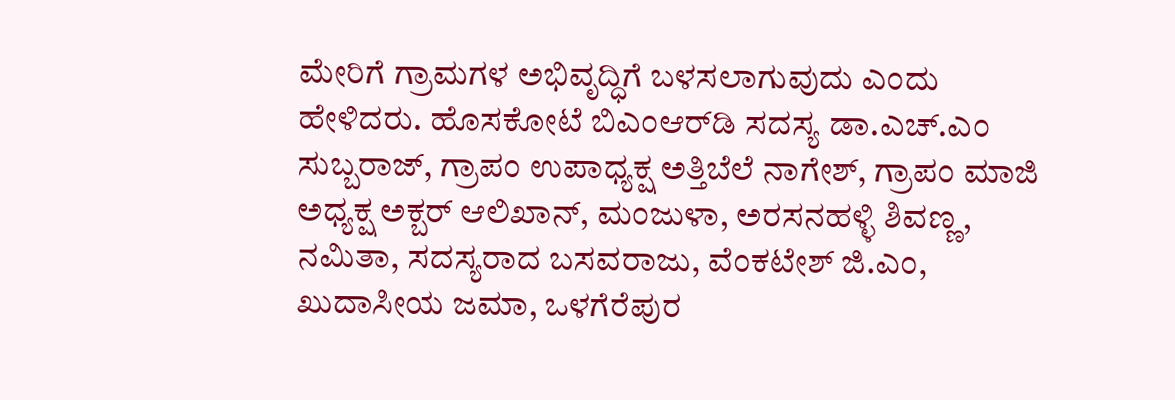ಮೇರಿಗೆ ಗ್ರಾಮಗಳ ಅಭಿವೃದ್ಧಿಗೆ ಬಳಸಲಾಗುವುದು ಎಂದು ಹೇಳಿದರು. ಹೊಸಕೋಟೆ ಬಿಎಂಆರ್‌ಡಿ ಸದಸ್ಯ ಡಾ.ಎಚ್.ಎಂ ಸುಬ್ಬರಾಜ್‌, ಗ್ರಾಪಂ ಉಪಾಧ್ಯಕ್ಷ ಅತ್ತಿಬೆಲೆ ನಾಗೇಶ್, ಗ್ರಾಪಂ ಮಾಜಿ ಅಧ್ಯಕ್ಷ ಅಕ್ಬರ್ ಆಲಿಖಾನ್, ಮಂಜುಳಾ, ಅರಸನಹಳ್ಳಿ ಶಿವಣ್ಣ, ನಮಿತಾ, ಸದಸ್ಯರಾದ ಬಸವರಾಜು, ವೆಂಕಟೇಶ್ ಜಿ.ಎಂ, ಖುದಾಸೀಯ ಜಮಾ, ಒಳಗೆರೆಪುರ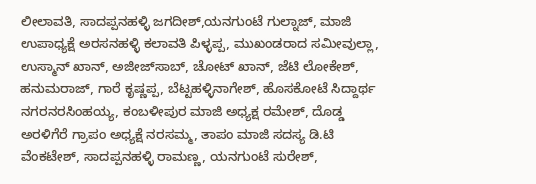ಲೀಲಾವತಿ, ಸಾದಪ್ಪನಹಳ್ಳಿ ಜಗದೀಶ್,ಯನಗುಂಟೆ ಗುಲ್ನಾಜ್, ಮಾಜಿ ಉಪಾಧ್ಯಕ್ಷೆ ಅರಸನಹಳ್ಳಿ ಕಲಾವತಿ ಪಿಳ್ಳಪ್ಪ, ಮುಖಂಡರಾದ ಸಮೀವುಲ್ಲಾ, ಉಸ್ಮಾನ್ ಖಾನ್, ಅಜೀಜ್‌ಸಾಬ್, ಚೋಟ್ ಖಾನ್, ಜೆಟಿ ಲೋಕೇಶ್, ಹನುಮರಾಜ್, ಗಾರೆ ಕೃಷ್ಣಪ್ಪ, ಬೆಟ್ಟಹಳ್ಳಿನಾಗೇಶ್, ಹೊಸಕೋಟೆ ಸಿದ್ದಾರ್ಥ ನಗರನರಸಿಂಹಯ್ಯ, ಕಂಬಳೀಪುರ ಮಾಜಿ ಅಧ್ಯಕ್ಷ ರಮೇಶ್, ದೊಡ್ಡ ಅರಳಿಗೆರೆ ಗ್ರಾಪಂ ಅಧ್ಯಕ್ಷೆ ನರಸಮ್ಮ, ತಾಪಂ ಮಾಜಿ ಸದಸ್ಯ ಡಿ.ಟಿ ವೆಂಕಟೇಶ್, ಸಾದಪ್ಪನಹಳ್ಳಿ ರಾಮಣ್ಣ, ಯನಗುಂಟೆ ಸುರೇಶ್,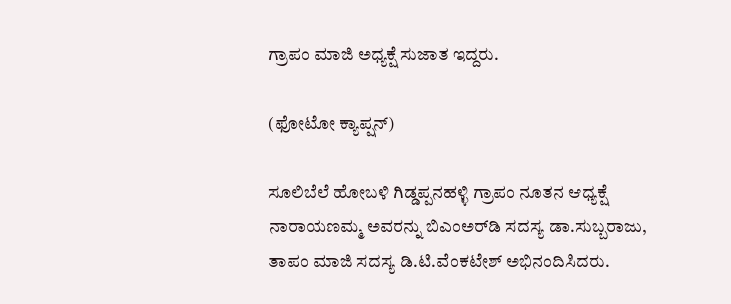ಗ್ರಾಪಂ ಮಾಜಿ ಅಧ್ಯಕ್ಷೆ ಸುಜಾತ ಇದ್ದರು.

(ಫೋಟೋ ಕ್ಯಾಪ್ಷನ್‌)

ಸೂಲಿಬೆಲೆ ಹೋಬಳಿ ಗಿಡ್ಡಪ್ಪನಹಳ್ಳಿ ಗ್ರಾಪಂ ನೂತನ ಆಧ್ಯಕ್ಷೆ ನಾರಾಯಣಮ್ಮ ಅವರನ್ನು ಬಿಎಂಅರ್‌ಡಿ ಸದಸ್ಯ ಡಾ.ಸುಬ್ಬರಾಜು, ತಾಪಂ ಮಾಜಿ ಸದಸ್ಯ ಡಿ.ಟಿ.ವೆಂಕಟೇಶ್ ಅಭಿನಂದಿಸಿದರು.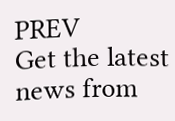PREV
Get the latest news from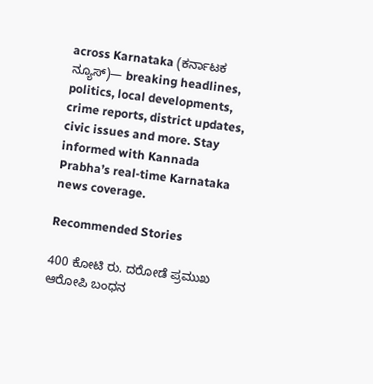across Karnataka (ಕರ್ನಾಟಕ ನ್ಯೂಸ್)— breaking headlines, politics, local developments, crime reports, district updates, civic issues and more. Stay informed with Kannada Prabha’s real‑time Karnataka news coverage.

Recommended Stories

400 ಕೋಟಿ ರು. ದರೋಡೆ ಪ್ರಮುಖ ಆರೋಪಿ ಬಂಧನ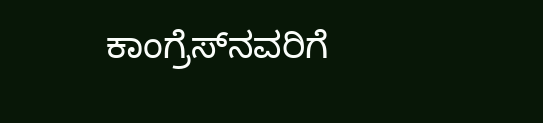ಕಾಂಗ್ರೆಸ್‌ನವರಿಗೆ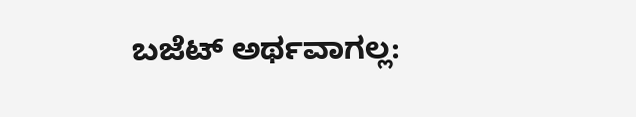ಬಜೆಟ್ ಅರ್ಥವಾಗಲ್ಲ: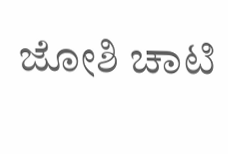ಜೋಶಿ ಚಾಟಿ